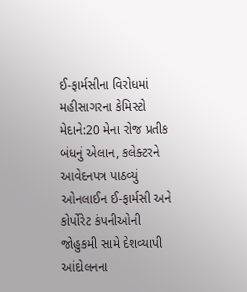ઈ-ફાર્મસીના વિરોધમાં મહીસાગરના કેમિસ્ટો મેદાને:20 મેના રોજ પ્રતીક બંધનું એલાન, કલેક્ટરને આવેદનપત્ર પાઠવ્યું
ઓનલાઈન ઈ-ફાર્મસી અને કોર્પોરેટ કંપનીઓની જોહુકમી સામે દેશવ્યાપી આંદોલનના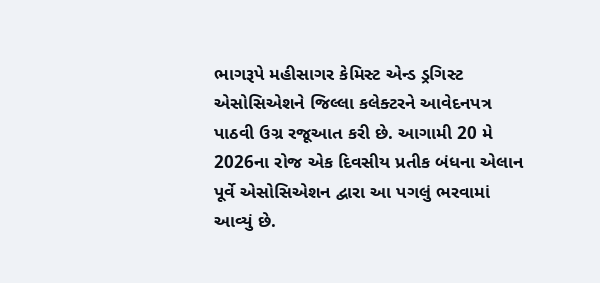ભાગરૂપે મહીસાગર કેમિસ્ટ એન્ડ ડ્રગિસ્ટ એસોસિએશને જિલ્લા કલેક્ટરને આવેદનપત્ર પાઠવી ઉગ્ર રજૂઆત કરી છે. આગામી 20 મે 2026ના રોજ એક દિવસીય પ્રતીક બંધના એલાન પૂર્વે એસોસિએશન દ્વારા આ પગલું ભરવામાં આવ્યું છે.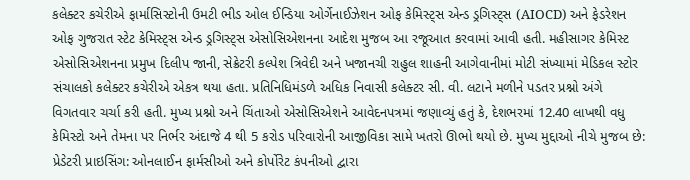કલેક્ટર કચેરીએ ફાર્માસિસ્ટોની ઉમટી ભીડ ઓલ ઈન્ડિયા ઓર્ગેનાઈઝેશન ઓફ કેમિસ્ટ્સ એન્ડ ડ્રગિસ્ટ્સ (AIOCD) અને ફેડરેશન ઓફ ગુજરાત સ્ટેટ કેમિસ્ટ્સ એન્ડ ડ્રગિસ્ટ્સ એસોસિએશનના આદેશ મુજબ આ રજૂઆત કરવામાં આવી હતી. મહીસાગર કેમિસ્ટ એસોસિએશનના પ્રમુખ દિલીપ જાની, સેક્રેટરી કલ્પેશ ત્રિવેદી અને ખજાનચી રાહુલ શાહની આગેવાનીમાં મોટી સંખ્યામાં મેડિકલ સ્ટોર સંચાલકો કલેક્ટર કચેરીએ એકત્ર થયા હતા. પ્રતિનિધિમંડળે અધિક નિવાસી કલેક્ટર સી. વી. લટાને મળીને પડતર પ્રશ્નો અંગે વિગતવાર ચર્ચા કરી હતી. મુખ્ય પ્રશ્નો અને ચિંતાઓ એસોસિએશને આવેદનપત્રમાં જણાવ્યું હતું કે, દેશભરમાં 12.40 લાખથી વધુ કેમિસ્ટો અને તેમના પર નિર્ભર અંદાજે 4 થી 5 કરોડ પરિવારોની આજીવિકા સામે ખતરો ઊભો થયો છે. મુખ્ય મુદ્દાઓ નીચે મુજબ છે: પ્રેડેટરી પ્રાઇસિંગ: ઓનલાઈન ફાર્મસીઓ અને કોર્પોરેટ કંપનીઓ દ્વારા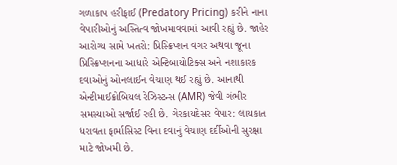ગળાકાપ હરીફાઈ (Predatory Pricing) કરીને નાના વેપારીઓનું અસ્તિત્વ જોખમાવવામાં આવી રહ્યું છે. જાહેર આરોગ્ય સામે ખતરો: પ્રિસ્ક્રિપ્શન વગર અથવા જૂના પ્રિસ્ક્રિપ્શનના આધારે એન્ટિબાયોટિક્સ અને નશાકારક દવાઓનું ઓનલાઈન વેચાણ થઈ રહ્યું છે. આનાથી એન્ટીમાઈક્રોબિયલ રેઝિસ્ટન્સ (AMR) જેવી ગંભીર સમસ્યાઓ સર્જાઈ રહી છે. ગેરકાયદેસર વેપાર: લાયકાત ધરાવતા ફાર્માસિસ્ટ વિના દવાનું વેચાણ દર્દીઓની સુરક્ષા માટે જોખમી છે.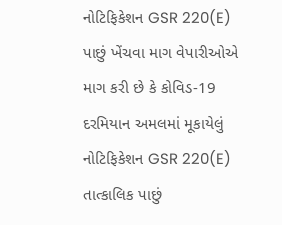નોટિફિકેશન GSR 220(E) પાછું ખેંચવા માગ વેપારીઓએ માગ કરી છે કે કોવિડ-19 દરમિયાન અમલમાં મૂકાયેલું નોટિફિકેશન GSR 220(E) તાત્કાલિક પાછું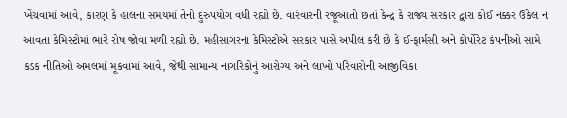ખેંચવામાં આવે, કારણ કે હાલના સમયમાં તેનો દુરુપયોગ વધી રહ્યો છે. વારંવારની રજૂઆતો છતાં કેન્દ્ર કે રાજ્ય સરકાર દ્વારા કોઈ નક્કર ઉકેલ ન આવતા કેમિસ્ટોમાં ભારે રોષ જોવા મળી રહ્યો છે. મહીસાગરના કેમિસ્ટોએ સરકાર પાસે અપીલ કરી છે કે ઈ-ફાર્મસી અને કોર્પોરેટ કંપનીઓ સામે કડક નીતિઓ અમલમાં મૂકવામાં આવે, જેથી સામાન્ય નાગરિકોનું આરોગ્ય અને લાખો પરિવારોની આજીવિકા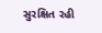સુરક્ષિત રહી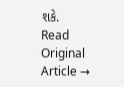શકે.
Read Original Article →